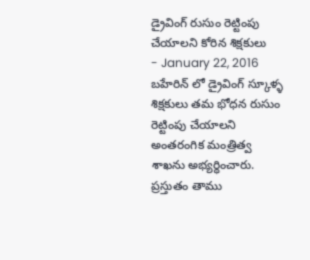డ్రైవింగ్ రుసుం రెట్టింపు చేయాలని కోరిన శిక్షకులు
- January 22, 2016
బహేరిన్ లో డ్రైవింగ్ స్కూళ్ళ శిక్షకులు తమ భోధన రుసుం రెట్టింపు చేయాలని అంతరంగిక మంత్రిత్వ శాఖను అభ్యర్ధించారు. ప్రస్తుతం తాము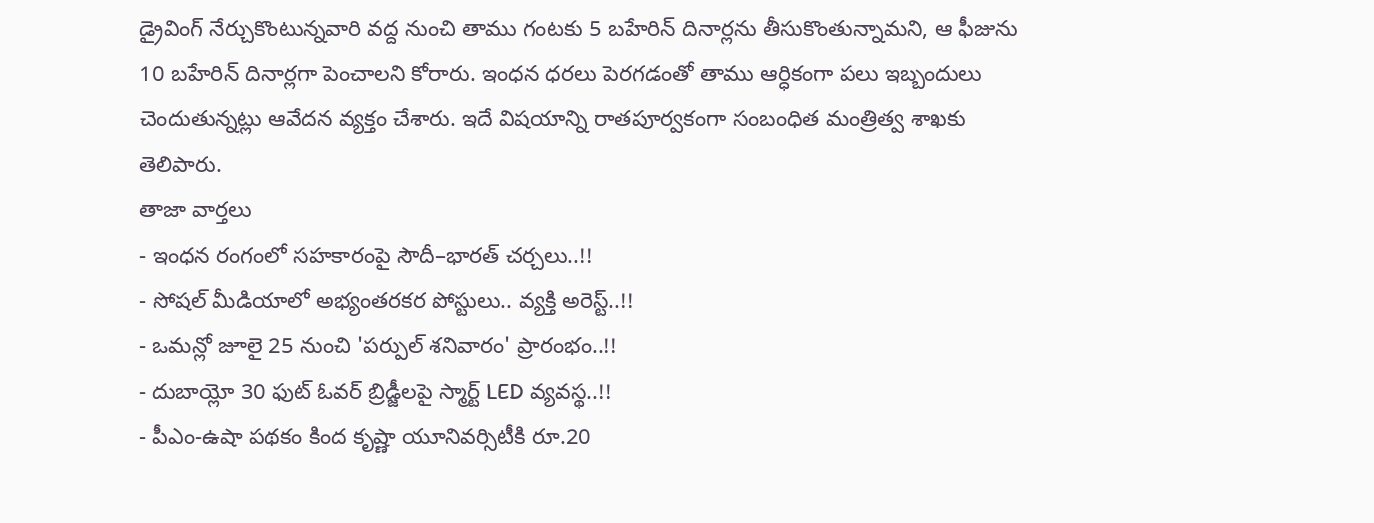డ్రైవింగ్ నేర్చుకొంటున్నవారి వద్ద నుంచి తాము గంటకు 5 బహేరిన్ దినార్లను తీసుకొంతున్నామని, ఆ ఫీజును 10 బహేరిన్ దినార్లగా పెంచాలని కోరారు. ఇంధన ధరలు పెరగడంతో తాము ఆర్ధికంగా పలు ఇబ్బందులు చెందుతున్నట్లు ఆవేదన వ్యక్తం చేశారు. ఇదే విషయాన్ని రాతపూర్వకంగా సంబంధిత మంత్రిత్వ శాఖకు తెలిపారు.
తాజా వార్తలు
- ఇంధన రంగంలో సహకారంపై సౌదీ–భారత్ చర్చలు..!!
- సోషల్ మీడియాలో అభ్యంతరకర పోస్టులు.. వ్యక్తి అరెస్ట్..!!
- ఒమన్లో జూలై 25 నుంచి 'పర్పుల్ శనివారం' ప్రారంభం..!!
- దుబాయ్లో 30 ఫుట్ ఓవర్ బ్రిడ్జీలపై స్మార్ట్ LED వ్యవస్థ..!!
- పీఎం-ఉషా పథకం కింద కృష్ణా యూనివర్సిటీకి రూ.20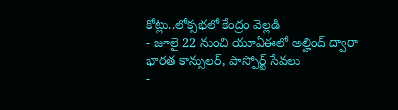కోట్లు..లోక్సభలో కేంద్రం వెల్లడి
- జూలై 22 నుంచి యూఏఈలో అల్హింద్ ద్వారా భారత కాన్సులర్, పాస్పోర్ట్ సేవలు
-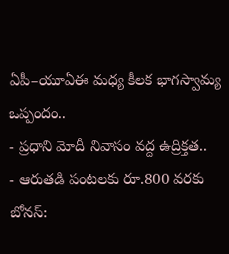ఏపీ–యూఏఈ మధ్య కీలక భాగస్వామ్య ఒప్పందం..
- ప్రధాని మోదీ నివాసం వద్ద ఉద్రిక్తత..
- ఆరుతడి పంటలకు రూ.800 వరకు బోనస్: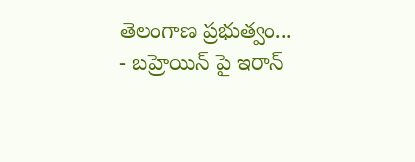తెలంగాణ ప్రభుత్వం...
- బహ్రెయిన్ పై ఇరాన్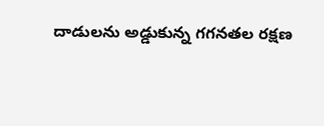దాడులను అడ్డుకున్న గగనతల రక్షణ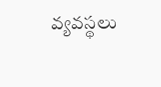వ్యవస్థలు